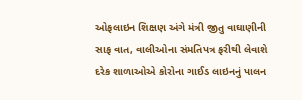ઓફલાઇન શિક્ષણ અંગે મંત્રી જીતુ વાઘાણીની સાફ વાત, વાલીઓના સંમતિપત્ર ફરીથી લેવાશે
દરેક શાળાઓએ કોરોના ગાઈડ લાઇનનું પાલન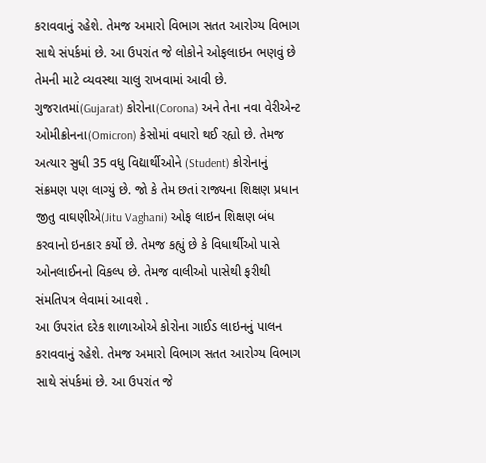કરાવવાનું રહેશે. તેમજ અમારો વિભાગ સતત આરોગ્ય વિભાગ સાથે સંપર્કમાં છે. આ ઉપરાંત જે લોકોને ઓફલાઇન ભણવું છે તેમની માટે વ્યવસ્થા ચાલુ રાખવામાં આવી છે.
ગુજરાતમાં(Gujarat) કોરોના(Corona) અને તેના નવા વેરીએન્ટ ઓમીક્રોનના(Omicron) કેસોમાં વધારો થઈ રહ્યો છે. તેમજ અત્યાર સુધી 35 વધુ વિદ્યાર્થીઓને (Student) કોરોનાનું સંક્રમણ પણ લાગ્યું છે. જો કે તેમ છતાં રાજ્યના શિક્ષણ પ્રધાન જીતુ વાઘણીએ(Jitu Vaghani) ઓફ લાઇન શિક્ષણ બંધ કરવાનો ઇનકાર કર્યો છે. તેમજ કહ્યું છે કે વિધાર્થીઓ પાસે ઓનલાઈનનો વિકલ્પ છે. તેમજ વાલીઓ પાસેથી ફરીથી સંમતિપત્ર લેવામાં આવશે .
આ ઉપરાંત દરેક શાળાઓએ કોરોના ગાઈડ લાઇનનું પાલન કરાવવાનું રહેશે. તેમજ અમારો વિભાગ સતત આરોગ્ય વિભાગ સાથે સંપર્કમાં છે. આ ઉપરાંત જે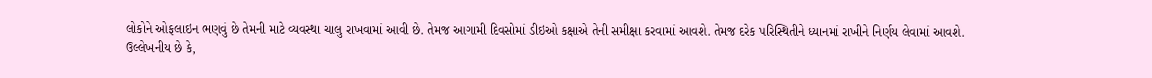લોકોને ઓફલાઇન ભણવું છે તેમની માટે વ્યવસ્થા ચાલુ રાખવામાં આવી છે. તેમજ આગામી દિવસોમાં ડીઇઓ કક્ષાએ તેની સમીક્ષા કરવામાં આવશે. તેમજ દરેક પરિસ્થિતીને ધ્યાનમાં રાખીને નિર્ણય લેવામાં આવશે.
ઉલ્લેખનીય છે કે,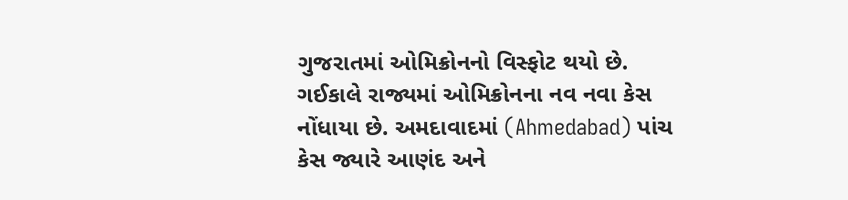ગુજરાતમાં ઓમિક્રોનનો વિસ્ફોટ થયો છે. ગઈકાલે રાજ્યમાં ઓમિક્રોનના નવ નવા કેસ નોંધાયા છે. અમદાવાદમાં (Ahmedabad) પાંચ કેસ જ્યારે આણંદ અને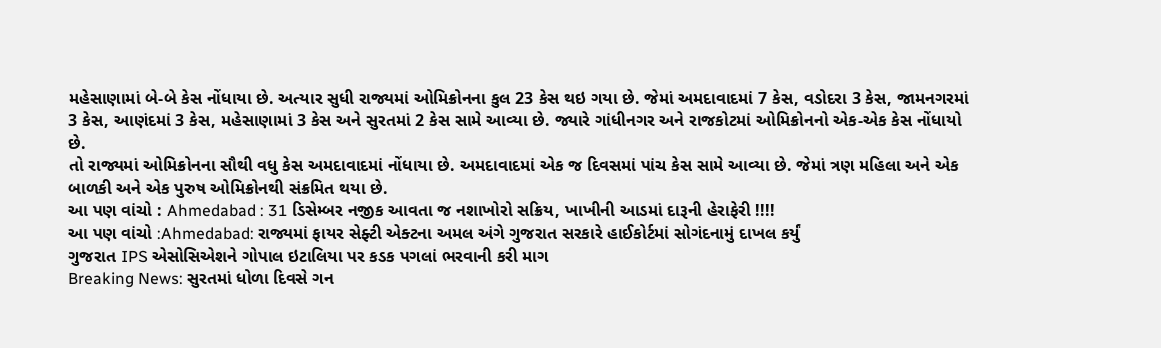મહેસાણામાં બે-બે કેસ નોંધાયા છે. અત્યાર સુધી રાજ્યમાં ઓમિક્રોનના કુલ 23 કેસ થઇ ગયા છે. જેમાં અમદાવાદમાં 7 કેસ, વડોદરા 3 કેસ, જામનગરમાં 3 કેસ, આણંદમાં 3 કેસ, મહેસાણામાં 3 કેસ અને સુરતમાં 2 કેસ સામે આવ્યા છે. જ્યારે ગાંધીનગર અને રાજકોટમાં ઓમિક્રોનનો એક-એક કેસ નોંધાયો છે.
તો રાજ્યમાં ઓમિક્રોનના સૌથી વધુ કેસ અમદાવાદમાં નોંધાયા છે. અમદાવાદમાં એક જ દિવસમાં પાંચ કેસ સામે આવ્યા છે. જેમાં ત્રણ મહિલા અને એક બાળકી અને એક પુરુષ ઓમિક્રોનથી સંક્રમિત થયા છે.
આ પણ વાંચો : Ahmedabad : 31 ડિસેમ્બર નજીક આવતા જ નશાખોરો સક્રિય, ખાખીની આડમાં દારૂની હેરાફેરી !!!!
આ પણ વાંચો :Ahmedabad: રાજ્યમાં ફાયર સેફ્ટી એક્ટના અમલ અંગે ગુજરાત સરકારે હાઈકોર્ટમાં સોગંદનામું દાખલ કર્યું
ગુજરાત IPS એસોસિએશને ગોપાલ ઇટાલિયા પર કડક પગલાં ભરવાની કરી માગ
Breaking News: સુરતમાં ધોળા દિવસે ગન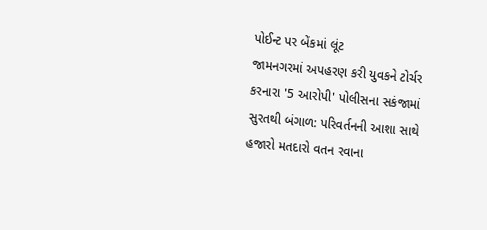પોઈન્ટ પર બેંકમાં લૂંટ
જામનગરમાં અપહરણ કરી યુવકને ટોર્ચર કરનારા '5 આરોપી' પોલીસના સકંજામાં
સુરતથી બંગાળ: પરિવર્તનની આશા સાથે હજારો મતદારો વતન રવાના